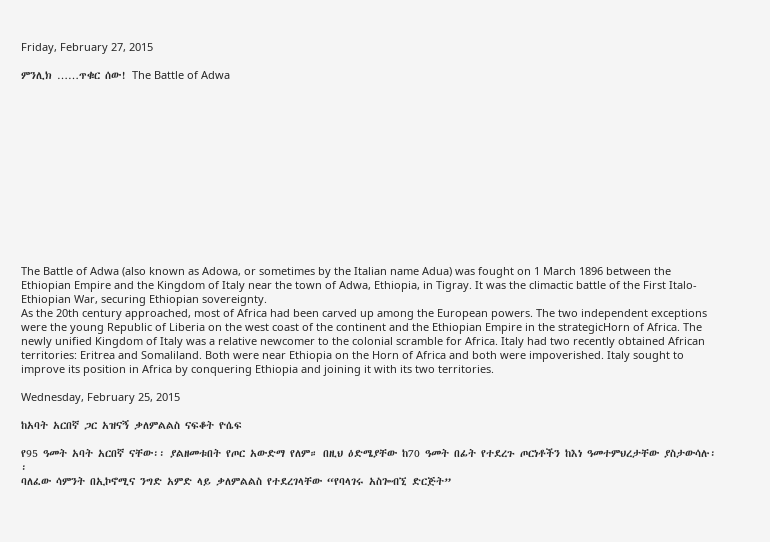Friday, February 27, 2015

ምንሊክ ……ጥቁር ሰው! The Battle of Adwa













The Battle of Adwa (also known as Adowa, or sometimes by the Italian name Adua) was fought on 1 March 1896 between the Ethiopian Empire and the Kingdom of Italy near the town of Adwa, Ethiopia, in Tigray. It was the climactic battle of the First Italo-Ethiopian War, securing Ethiopian sovereignty.
As the 20th century approached, most of Africa had been carved up among the European powers. The two independent exceptions were the young Republic of Liberia on the west coast of the continent and the Ethiopian Empire in the strategicHorn of Africa. The newly unified Kingdom of Italy was a relative newcomer to the colonial scramble for Africa. Italy had two recently obtained African territories: Eritrea and Somaliland. Both were near Ethiopia on the Horn of Africa and both were impoverished. Italy sought to improve its position in Africa by conquering Ethiopia and joining it with its two territories.

Wednesday, February 25, 2015

ከአባት አርበኛ ጋር አዝናኝ ቃለምልልስ ናፍቆት ዮሴፍ

የ95 ዓመት አባት አርበኛ ናቸው፡፡ ያልዘመቱበት የጦር አውድማ የለም። በዚህ ዕድሜያቸው ከ70 ዓመት በፊት የተደረጉ ጦርነቶችን ከእነ ዓመተምህረታቸው ያስታውሳሉ፡፡
ባለፈው ሳምንት በኢኮኖሚና ንግድ አምድ ላይ ቃለምልልስ የተደረገላቸው “የባላገሩ አስጐብኚ ድርጅት”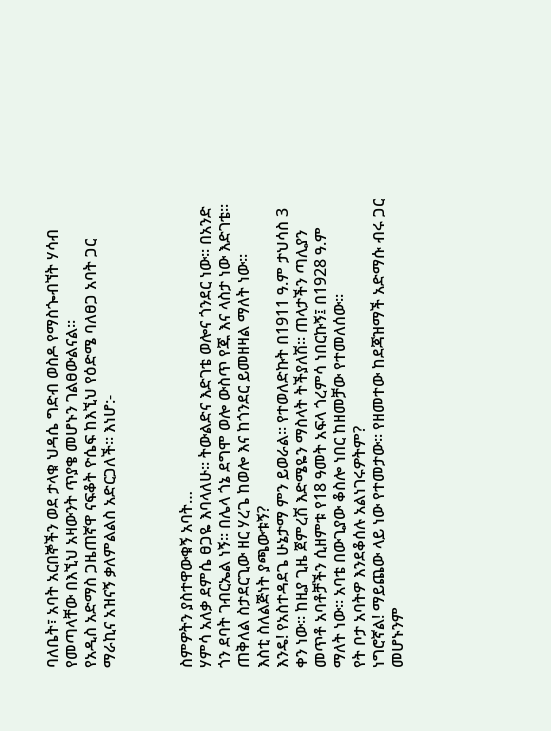ባለቤት፣ አባት አርበኞችን ወደ ታላቁ ህዳሴ ግድብ ወስዶ የማስጐብኘት ሃሳብ የመጣላቸው በእኚህ አዛውንት ጥያቄ መሆኑን ገልፀውልናል፡፡
የአዲስ አድማስ ጋዜጠኛዋ ናፍቆት ዮሴፍ ከእኚህ የዕድሜ ባለፀጋ አባት ጋር ማራኪና አዝናኝ ቃለምልልስ አድርጋለች። እነሆ:-



ስምዎትን ያስተዋውቁኝ አባት…
ሃምሳ አለቃ ደምሴ ፀጋዬ እባላለሁ፡፡ ትውልድና እድገቴ ወሎና ጎንደር ነው፡፡ በአንድ ጎን ደባት ገብርኤል ነኝ፡፡ በሌላ ጎኔ ደግሞ ወሎ ውስጥ የጁ እና ላስታ ነው እድገቴ፡፡ ጠቅለል ስታደርጊው ዘር ሃረጌ ከወሎ እና ከጎንደር ይመዘዛል ማለት ነው፡፡
እስቲ ስለልጅነት ያጫውቱኝ?
እንዴ! የአስተዳደጌ ሁኔታማ ምን ይወራል። የተወለድኩት በ1911 ዓ.ም ታህሳስ 3 ቀን ነው፡፡ ከዚያ ጊዜ ጀምረሽ እድሜዬን ማስላት ትችያለሽ፡፡ ጠላታችን ጣሊያን መጥቶ አባቶቻችን ሲዘምቱ የ18 ዓመት አፍላ ጎረምሳ ነበርኩኝ፤ በ1928 ዓ.ም ማለት ነው፡፡ አባቴ በውጊያው ቆስሎ ነበር ከዘመቻው የተመለሰው፡፡
የት ቦታ አባትዎ እንደቆሰሉ አልነገሩዎትም?
ነግሮኛል! ማይጨው ላይ ነው የተመታው፡፡ የዘመተው ከደጃዝማች አድማሱ ብሩ ጋር መሆኑንም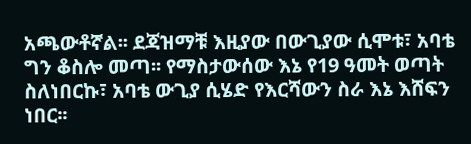አጫውቶኛል፡፡ ደጃዝማቹ እዚያው በውጊያው ሲሞቱ፣ አባቴ ግን ቆስሎ መጣ፡፡ የማስታውሰው እኔ የ19 ዓመት ወጣት ስለነበርኩ፣ አባቴ ውጊያ ሲሄድ የእርሻውን ስራ እኔ እሸፍን ነበር፡፡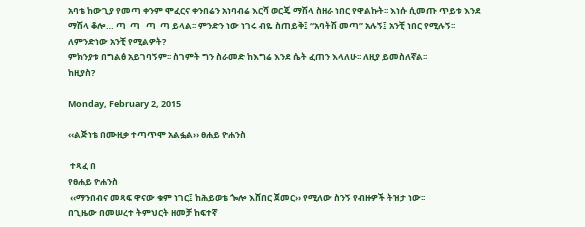አባቴ ከውጊያ የመጣ ቀንም ሞፈርና ቀንበሬን አነባብሬ እርሻ ወርጄ ማሽላ ስዘራ ነበር የዋልኩት፡፡ እነሱ ሲመጡ ጥይቱ እንደ ማሽላ ቆሎ… ጣ  ጣ   ጣ  ጣ ይላል፡፡ ምንድን ነው ነገሩ ብዬ ስጠይቅ፤ “አባትሽ መጣ” አሉኝ፤ አንቺ ነበር የሚሉኝ፡፡
ለምንድነው አንቺ የሚልዎት?
ምክንያቱ በግልፅ አይገባኝም፡፡ ስገምት ግን ስራመድ ከእግሬ እንደ ሴት ፈጠን እላለሁ፡፡ ለዚያ ይመስለኛል፡፡
ከዚያስ?

Monday, February 2, 2015

‹‹ልጅነቴ በሙዚቃ ተጣጥሞ አልፏል›› ፀሐይ ዮሐንስ

 ተጻፈ በ
የፀሐይ ዮሐንስ
 ‹‹ማንበብና መጻፍ ዋናው ቁም ነገር፤ ከሕይወቴ ጐሎ እሸበር ጀመር›› የሚለው ስንኝ የብዙዎች ትዝታ ነው፡፡
በጊዜው በመሠረተ ትምህርት ዘመቻ ከፍተኛ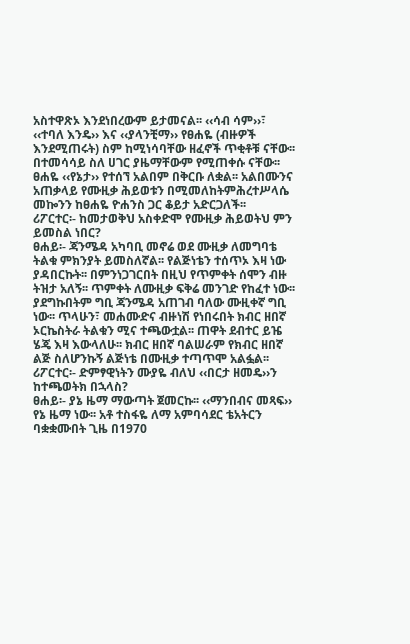አስተዋጽኦ እንደነበረውም ይታመናል፡፡ ‹‹ሳብ ሳም››፣ ‹‹ተባለ እንዴ›› እና ‹‹ያላንቺማ›› የፀሐዬ (ብዙዎች እንደሚጠሩት) ስም ከሚነሳባቸው ዘፈኖች ጥቂቶቹ ናቸው፡፡ በተመሳሳይ ስለ ሀገር ያዜማቸውም የሚጠቀሱ ናቸው፡፡ ፀሐዬ ‹‹የኔታ›› የተሰኘ አልበም በቅርቡ ለቋል፡፡ አልበሙንና አጠቃላይ የሙዚቃ ሕይወቱን በሚመለከትምሕረተሥላሴ መኰንን ከፀሐዬ ዮሐንስ ጋር ቆይታ አድርጋለች፡፡
ሪፖርተር፡- ከመታወቅህ አስቀድሞ የሙዚቃ ሕይወትህ ምን ይመስል ነበር?
ፀሐይ፡- ጃንሜዳ አካባቢ መኖሬ ወደ ሙዚቃ ለመግባቴ ትልቁ ምክንያት ይመስለኛል፡፡ የልጅነቴን ተሰጥኦ እዛ ነው ያዳበርኩት፡፡ በምንነጋገርበት በዚህ የጥምቀት ሰሞን ብዙ ትዝታ አለኝ፡፡ ጥምቀት ለሙዚቃ ፍቅሬ መንገድ የከፈተ ነው፡፡ ያደግኩበትም ግቢ ጃንሜዳ አጠገብ ባለው ሙዚቀኛ ግቢ ነው፡፡ ጥላሁን፣ መሐሙድና ብዙነሽ የነበሩበት ክብር ዘበኛ ኦርኬስትራ ትልቁን ሚና ተጫውቷል፡፡ ጠዋት ደብተር ይዤ ሄጄ እዛ እውላለሁ፡፡ ክብር ዘበኛ ባልሠራም የክብር ዘበኛ ልጅ ስለሆንኩኝ ልጅነቴ በሙዚቃ ተጣጥሞ አልፏል፡፡
ሪፖርተር፡- ድምፃዊነትን ሙያዬ ብለህ ‹‹በርታ ዘመዴ››ን ከተጫወትክ በኋላስ?
ፀሐይ፡- ያኔ ዜማ ማውጣት ጀመርኩ፡፡ ‹‹ማንበብና መጻፍ›› የኔ ዜማ ነው፡፡ አቶ ተስፋዬ ለማ አምባሳደር ቴአትርን ባቋቋሙበት ጊዜ በ1970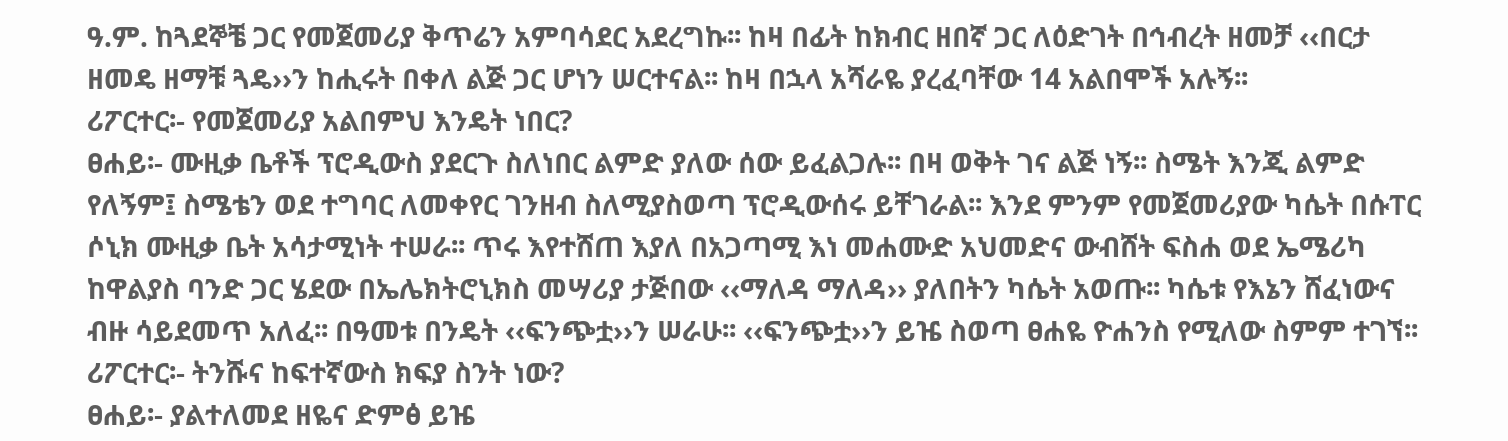ዓ.ም. ከጓደኞቼ ጋር የመጀመሪያ ቅጥሬን አምባሳደር አደረግኩ፡፡ ከዛ በፊት ከክብር ዘበኛ ጋር ለዕድገት በኅብረት ዘመቻ ‹‹በርታ ዘመዴ ዘማቹ ጓዴ››ን ከሒሩት በቀለ ልጅ ጋር ሆነን ሠርተናል፡፡ ከዛ በኋላ አሻራዬ ያረፈባቸው 14 አልበሞች አሉኝ፡፡
ሪፖርተር፡- የመጀመሪያ አልበምህ እንዴት ነበር?
ፀሐይ፡- ሙዚቃ ቤቶች ፕሮዲውስ ያደርጉ ስለነበር ልምድ ያለው ሰው ይፈልጋሉ፡፡ በዛ ወቅት ገና ልጅ ነኝ፡፡ ስሜት እንጂ ልምድ የለኝም፤ ስሜቴን ወደ ተግባር ለመቀየር ገንዘብ ስለሚያስወጣ ፕሮዲውሰሩ ይቸገራል፡፡ እንደ ምንም የመጀመሪያው ካሴት በሱፐር ሶኒክ ሙዚቃ ቤት አሳታሚነት ተሠራ፡፡ ጥሩ እየተሸጠ እያለ በአጋጣሚ እነ መሐሙድ አህመድና ውብሸት ፍስሐ ወደ ኤሜሪካ ከዋልያስ ባንድ ጋር ሄደው በኤሌክትሮኒክስ መሣሪያ ታጅበው ‹‹ማለዳ ማለዳ›› ያለበትን ካሴት አወጡ፡፡ ካሴቱ የእኔን ሸፈነውና ብዙ ሳይደመጥ አለፈ፡፡ በዓመቱ በንዴት ‹‹ፍንጭቷ››ን ሠራሁ፡፡ ‹‹ፍንጭቷ››ን ይዤ ስወጣ ፀሐዬ ዮሐንስ የሚለው ስምም ተገኘ፡፡
ሪፖርተር፡- ትንሹና ከፍተኛውስ ክፍያ ስንት ነው?
ፀሐይ፡- ያልተለመደ ዘዬና ድምፅ ይዤ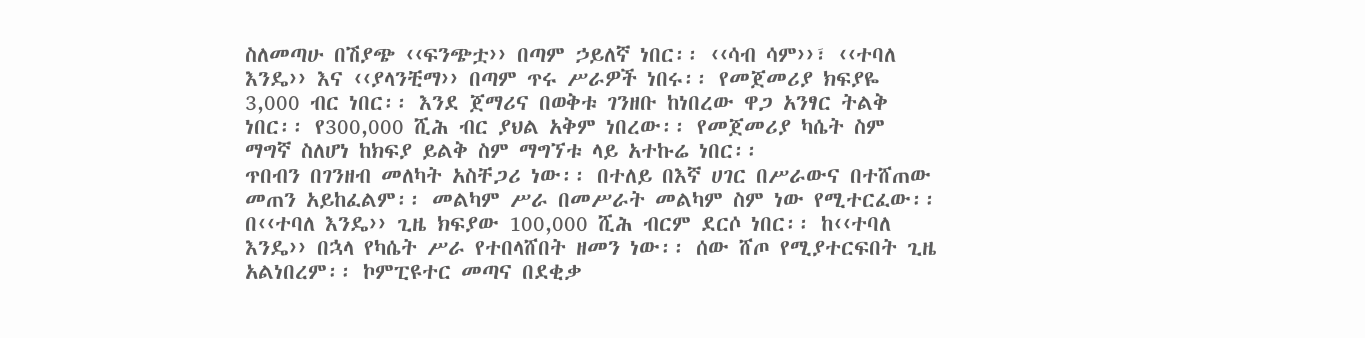ስለመጣሁ በሽያጭ ‹‹ፍንጭቷ›› በጣም ኃይለኛ ነበር፡፡ ‹‹ሳብ ሳም››፣ ‹‹ተባለ እንዴ›› እና ‹‹ያላንቺማ›› በጣም ጥሩ ሥራዎች ነበሩ፡፡ የመጀመሪያ ክፍያዬ 3,000 ብር ነበር፡፡ እንደ ጀማሪና በወቅቱ ገንዘቡ ከነበረው ዋጋ አንፃር ትልቅ ነበር፡፡ የ300,000 ሺሕ ብር ያህል አቅም ነበረው፡፡ የመጀመሪያ ካሴት ስም ማግኛ ስለሆነ ከክፍያ ይልቅ ስም ማግኘቱ ላይ አተኩሬ ነበር፡፡
ጥበብን በገንዘብ መለካት አስቸጋሪ ነው፡፡ በተለይ በእኛ ሀገር በሥራውና በተሸጠው መጠን አይከፈልም፡፡ መልካም ሥራ በመሥራት መልካም ስም ነው የሚተርፈው፡፡ በ‹‹ተባለ እንዴ›› ጊዜ ክፍያው 100,000 ሺሕ ብርም ደርሶ ነበር፡፡ ከ‹‹ተባለ እንዴ›› በኋላ የካሴት ሥራ የተበላሸበት ዘመን ነው፡፡ ሰው ሸጦ የሚያተርፍበት ጊዜ አልነበረም፡፡ ኮምፒዩተር መጣና በደቂቃ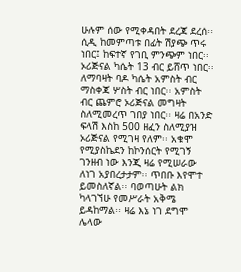ሁሉም ሰው የሚቀዳበት ደረጃ ደረሰ፡፡ ሲዲ ከመምጣቱ በፊት ሽያጭ ጥሩ ነበር፤ ከፍተኛ የገቢ ምንጭም ነበር፡፡ ኦሪጅናል ካሴት 13 ብር ይሸጥ ነበር፡፡ ለማባዛት ባዶ ካሴት አምስት ብር ማስቀጃ ሦስት ብር ነበር፡፡ አምስት ብር ጨምሮ ኦሪጅናል መግዛት ስለሚመረጥ ገበያ ነበር፡፡ ዛሬ በአንድ ፍላሽ እስከ 500 ዘፈን ስለሚያዝ ኦሪጅናል የሚገዛ የለም፡፡ አቁሞ የሚያስኬደን ከኮንሰርት የሚገኝ ገንዘብ ነው እንጂ ዛሬ የሚሠራው ለነገ አያበረታታም፡፡ ጥበቡ እየሞተ ይመስለኛል፡፡ ባወጣሁት ልክ ካላገኘሁ የመሥራት አቅሜ ይዳከማል፡፡ ዛሬ እኔ ነገ ደግሞ ሌላው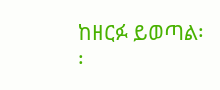ከዘርፉ ይወጣል፡፡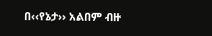በ‹‹የኔታ›› አልበም ብዙ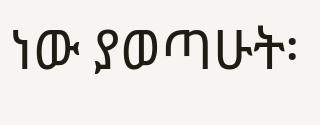ነው ያወጣሁት፡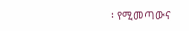፡ የሚመጣውና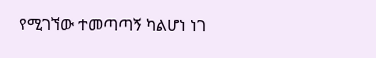የሚገኘው ተመጣጣኝ ካልሆነ ነገ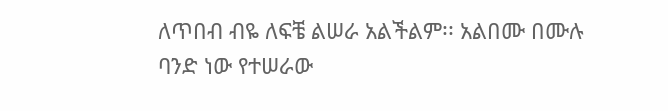ለጥበብ ብዬ ለፍቼ ልሠራ አልችልም፡፡ አልበሙ በሙሉ ባንድ ነው የተሠራው